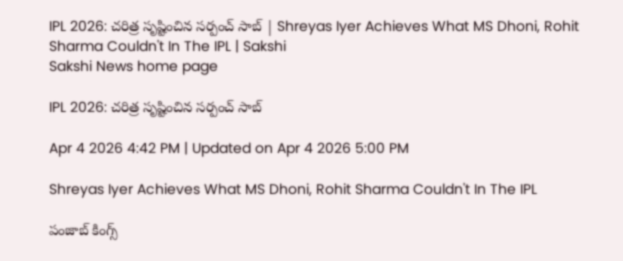IPL 2026: చరిత్ర సృష్టించిన సర్పంచ్‌ సాబ్‌ | Shreyas Iyer Achieves What MS Dhoni, Rohit Sharma Couldn't In The IPL | Sakshi
Sakshi News home page

IPL 2026: చరిత్ర సృష్టించిన సర్పంచ్‌ సాబ్‌

Apr 4 2026 4:42 PM | Updated on Apr 4 2026 5:00 PM

Shreyas Iyer Achieves What MS Dhoni, Rohit Sharma Couldn't In The IPL

పంజాబ్‌ కింగ్స్‌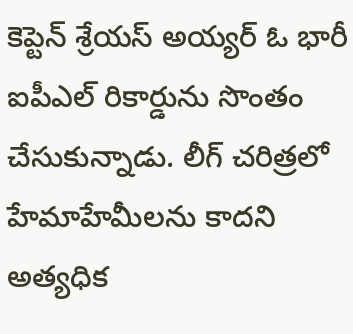కెప్టెన్‌ శ్రేయస్‌ అయ్యర్‌ ఓ భారీ ఐపీఎల్‌ రికార్డును సొంతం చేసుకున్నాడు. లీగ్‌ చరిత్రలో హేమాహేమీలను కాదని అత్యధిక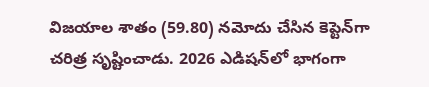విజయాల శాతం (59.80) నమోదు చేసిన కెప్టెన్‌గా చరిత్ర సృష్టించాడు. 2026 ఎడిషన్‌లో భాగంగా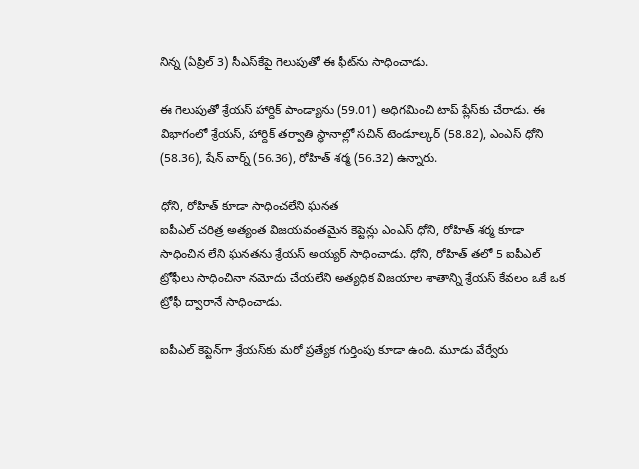నిన్న (ఏప్రిల్‌ 3) సీఎస్‌కేపై గెలుపుతో ఈ ఫీట్‌ను సాధించాడు.

ఈ గెలుపుతో శ్రేయస్‌ హార్దిక్‌ పాండ్యాను (59.01) అధిగమించి టాప్‌ ప్లేస్‌కు చేరాడు. ఈ విభాగంలో శ్రేయస్‌, హార్దిక్‌ తర్వాతి స్థానాల్లో సచిన్‌ టెండూల్కర్‌ (58.82), ఎంఎస్‌ ధోని (58.36), షేన్‌ వార్న్‌ (56.36), రోహిత్‌ శర్మ (56.32) ఉన్నారు.

ధోని, రోహిత్‌ కూడా సాధించలేని ఘనత
ఐపీఎల్‌ చరిత్ర అత్యంత విజయవంతమైన కెప్టెన్లు ఎంఎస్‌ ధోని, రోహిత్‌ శర్మ కూడా సాధించిన లేని ఘనతను శ్రేయస్‌ అయ్యర్‌ సాధించాడు. ధోని, రోహిత్‌ తలో 5 ఐపీఎల్‌ ట్రోఫీలు సాధించినా నమోదు చేయలేని అత్యధిక విజయాల శాతాన్ని శ్రేయస్‌ కేవలం ఒకే ఒక ట్రోఫీ ద్వారానే సాధించాడు.

ఐపీఎల్‌ కెప్టెన్‌గా శ్రేయస్‌కు మరో ప్రత్యేక గుర్తింపు కూడా ఉంది. మూడు వేర్వేరు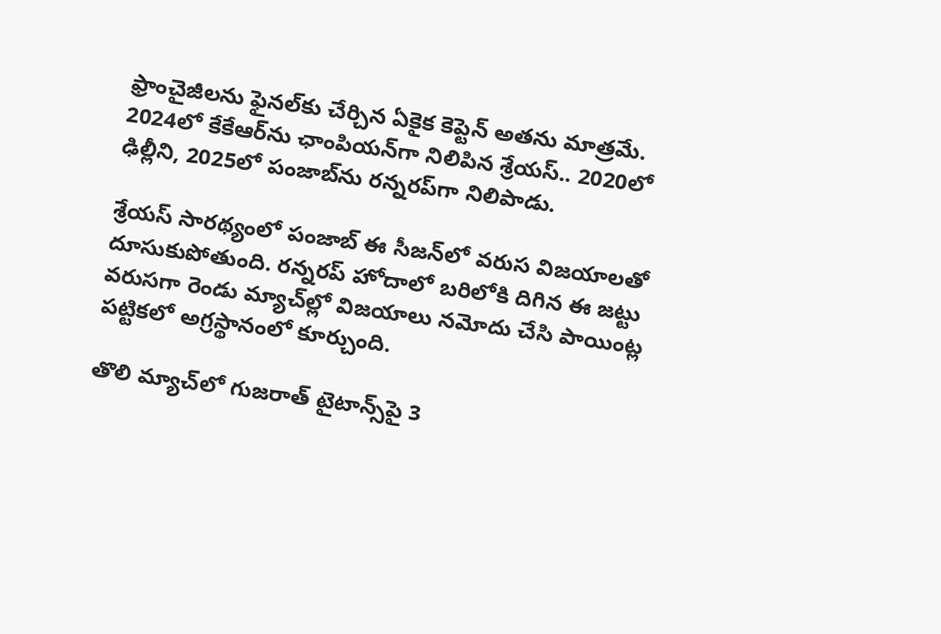ఫ్రాంచైజీలను ఫైనల్‌కు చేర్చిన ఏకైక కెప్టెన్‌ అతను మాత్రమే. 2024లో కేకేఆర్‌ను ఛాంపియన్‌గా నిలిపిన శ్రేయస్‌.. 2020లో ఢిల్లీని, 2025లో పంజాబ్‌ను రన్నరప్‌గా నిలిపాడు.

శ్రేయస్‌ సారథ్యంలో పంజాబ్‌ ఈ సీజన్‌లో వరుస విజయాలతో దూసుకుపోతుంది. రన్నరప్‌ హోదాలో బరిలోకి దిగిన ఈ జట్టు వరుసగా రెండు మ్యాచ్‌ల్లో విజయాలు నమోదు చేసి పాయింట్ల పట్టికలో అగ్రస్థానంలో కూర్చుంది.

తొలి మ్యాచ్‌లో గుజరాత్‌ టైటాన్స్‌పై 3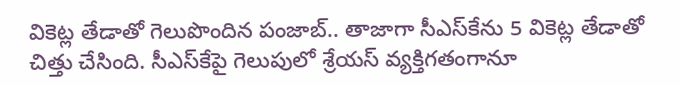వికెట్ల తేడాతో గెలుపొందిన పంజాబ్‌.. తాజాగా సీఎస్‌కేను 5 వికెట్ల తేడాతో చిత్తు చేసింది. సీఎస్‌కేపై గెలుపులో శ్రేయస్‌ వ్యక్తిగతంగానూ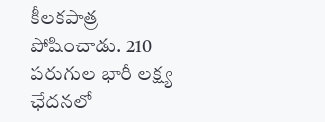కీలకపాత్ర పోషించాడు. 210 పరుగుల భారీ లక్ష్య ఛేదనలో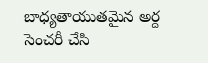బాధ్యతాయుతమైన అర్ద సెంచరీ చేసి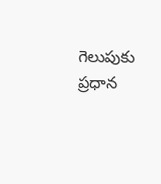గెలుపుకు ప్రధాన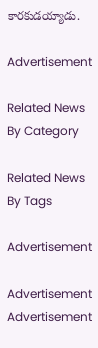కారకుడయ్యాడు.

Advertisement

Related News By Category

Related News By Tags

Advertisement

Advertisement
Advertisement